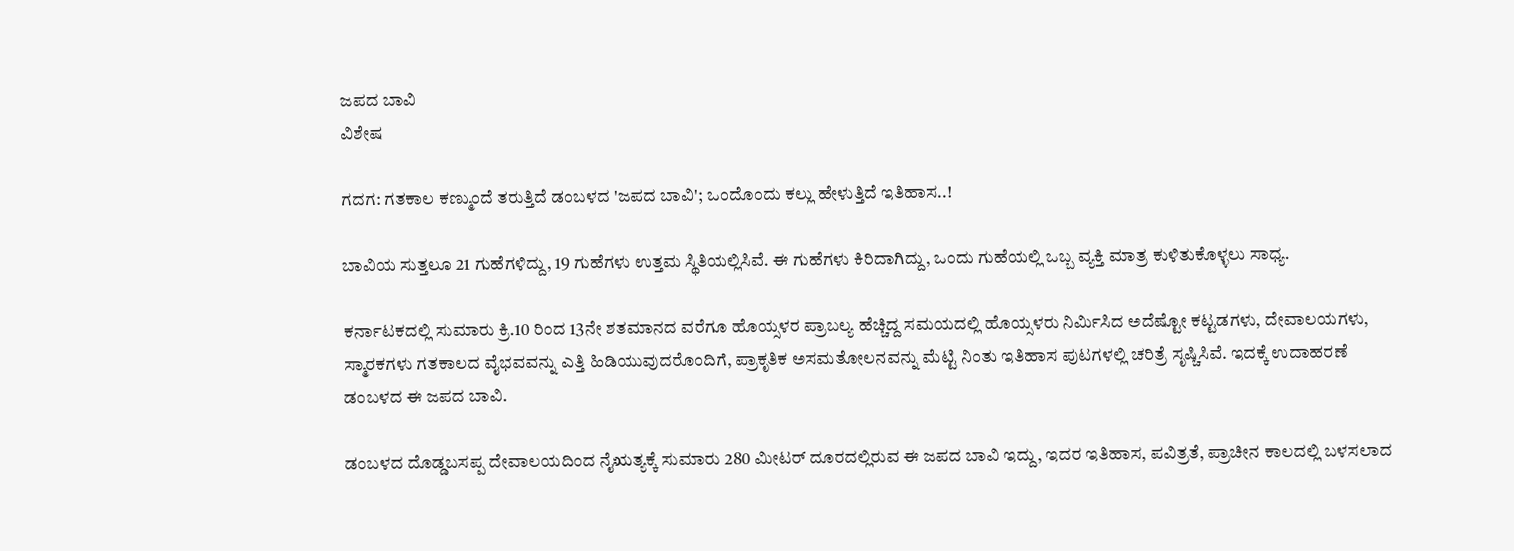ಜಪದ ಬಾವಿ
ವಿಶೇಷ

ಗದಗ: ಗತಕಾಲ ಕಣ್ಮುಂದೆ ತರುತ್ತಿದೆ ಡಂಬಳದ 'ಜಪದ ಬಾವಿ'; ಒಂದೊಂದು ಕಲ್ಲು ಹೇಳುತ್ತಿದೆ ಇತಿಹಾಸ..!

ಬಾವಿಯ ಸುತ್ತಲೂ 21 ಗುಹೆಗಳಿದ್ದು, 19 ಗುಹೆಗಳು ಉತ್ತಮ ಸ್ಥಿತಿಯಲ್ಲಿಸಿವೆ. ಈ ಗುಹೆಗಳು ಕಿರಿದಾಗಿದ್ದು, ಒಂದು ಗುಹೆಯಲ್ಲಿ ಒಬ್ಬ ವ್ಯಕ್ತಿ ಮಾತ್ರ ಕುಳಿತುಕೊಳ್ಳಲು ಸಾಧ್ಯ.

ಕರ್ನಾಟಕದಲ್ಲಿ ಸುಮಾರು ಕ್ರಿ.10 ರಿಂದ 13ನೇ ಶತಮಾನದ ವರೆಗೂ ಹೊಯ್ಸಳರ ಪ್ರಾಬಲ್ಯ ಹೆಚ್ಚಿದ್ದ ಸಮಯದಲ್ಲಿ ಹೊಯ್ಸಳರು ನಿರ್ಮಿಸಿದ ಅದೆಷ್ಟೋ ಕಟ್ಟಡಗಳು, ದೇವಾಲಯಗಳು, ಸ್ಮಾರಕಗಳು ಗತಕಾಲದ ವೈಭವವನ್ನು ಎತ್ತಿ ಹಿಡಿಯುವುದರೊಂದಿಗೆ, ಪ್ರಾಕೃತಿಕ ಅಸಮತೋಲನವನ್ನು ಮೆಟ್ಟಿ ನಿಂತು ಇತಿಹಾಸ ಪುಟಗಳಲ್ಲಿ ಚರಿತ್ರೆ ಸೃಷ್ಚಿಸಿವೆ. ಇದಕ್ಕೆ ಉದಾಹರಣೆ ಡಂಬಳದ ಈ ಜಪದ ಬಾವಿ.

ಡಂಬಳದ ದೊಡ್ಡಬಸಪ್ಪ ದೇವಾಲಯದಿಂದ ನೈಋತ್ಯಕ್ಕೆ ಸುಮಾರು 280 ಮೀಟರ್ ದೂರದಲ್ಲಿರುವ ಈ ಜಪದ ಬಾವಿ ಇದ್ದು, ಇದರ ಇತಿಹಾಸ, ಪವಿತ್ರತೆ, ಪ್ರಾಚೀನ ಕಾಲದಲ್ಲಿ ಬಳಸಲಾದ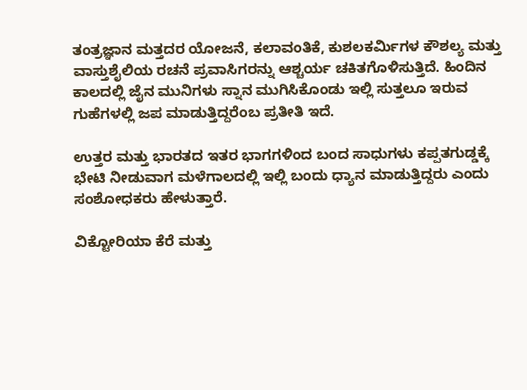ತಂತ್ರಜ್ಞಾನ ಮತ್ತದರ ಯೋಜನೆ, ಕಲಾವಂತಿಕೆ, ಕುಶಲಕರ್ಮಿಗಳ ಕೌಶಲ್ಯ ಮತ್ತು ವಾಸ್ತುಶೈಲಿಯ ರಚನೆ ಪ್ರವಾಸಿಗರನ್ನು ಆಶ್ಚರ್ಯ ಚಕಿತಗೊಳಿಸುತ್ತಿದೆ. ಹಿಂದಿನ ಕಾಲದಲ್ಲಿ ಜೈನ ಮುನಿಗಳು ಸ್ನಾನ ಮುಗಿಸಿಕೊಂಡು ಇಲ್ಲಿ ಸುತ್ತಲೂ ಇರುವ ಗುಹೆಗಳಲ್ಲಿ ಜಪ ಮಾಡುತ್ತಿದ್ದರೆಂಬ ಪ್ರತೀತಿ ಇದೆ.

ಉತ್ತರ ಮತ್ತು ಭಾರತದ ಇತರ ಭಾಗಗಳಿಂದ ಬಂದ ಸಾಧುಗಳು ಕಪ್ಪತಗುಡ್ಡಕ್ಕೆ ಭೇಟಿ ನೀಡುವಾಗ ಮಳೆಗಾಲದಲ್ಲಿ ಇಲ್ಲಿ ಬಂದು ಧ್ಯಾನ ಮಾಡುತ್ತಿದ್ದರು ಎಂದು ಸಂಶೋಧಕರು ಹೇಳುತ್ತಾರೆ.

ವಿಕ್ಟೋರಿಯಾ ಕೆರೆ ಮತ್ತು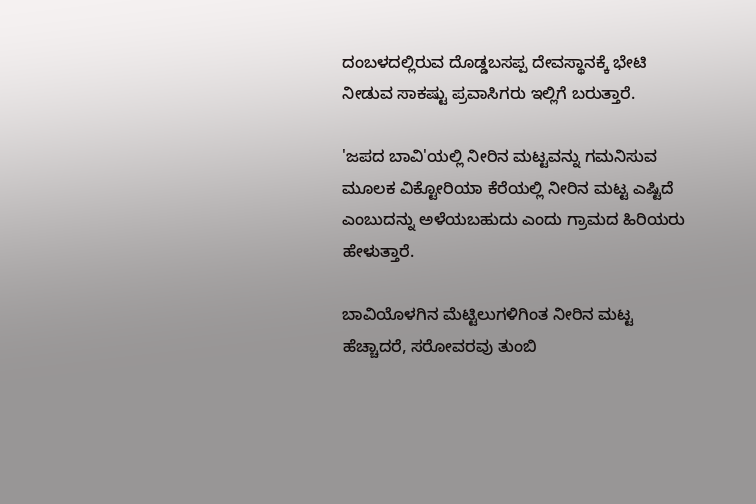ದಂಬಳದಲ್ಲಿರುವ ದೊಡ್ಡಬಸಪ್ಪ ದೇವಸ್ಥಾನಕ್ಕೆ ಭೇಟಿ ನೀಡುವ ಸಾಕಷ್ಟು ಪ್ರವಾಸಿಗರು ಇಲ್ಲಿಗೆ ಬರುತ್ತಾರೆ.

'ಜಪದ ಬಾವಿ'ಯಲ್ಲಿ ನೀರಿನ ಮಟ್ಟವನ್ನು ಗಮನಿಸುವ ಮೂಲಕ ವಿಕ್ಟೋರಿಯಾ ಕೆರೆಯಲ್ಲಿ ನೀರಿನ ಮಟ್ಟ ಎಷ್ಟಿದೆ ಎಂಬುದನ್ನು ಅಳೆಯಬಹುದು ಎಂದು ಗ್ರಾಮದ ಹಿರಿಯರು ಹೇಳುತ್ತಾರೆ.

ಬಾವಿಯೊಳಗಿನ ಮೆಟ್ಟಿಲುಗಳಿಗಿಂತ ನೀರಿನ ಮಟ್ಟ ಹೆಚ್ಚಾದರೆ, ಸರೋವರವು ತುಂಬಿ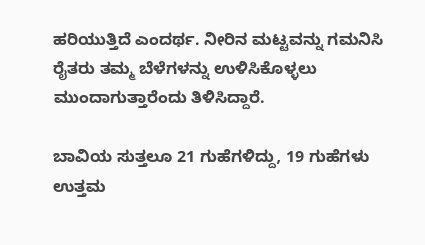ಹರಿಯುತ್ತಿದೆ ಎಂದರ್ಥ. ನೀರಿನ ಮಟ್ಟವನ್ನು ಗಮನಿಸಿ ರೈತರು ತಮ್ಮ ಬೆಳೆಗಳನ್ನು ಉಳಿಸಿಕೊಳ್ಳಲು ಮುಂದಾಗುತ್ತಾರೆಂದು ತಿಳಿಸಿದ್ದಾರೆ.

ಬಾವಿಯ ಸುತ್ತಲೂ 21 ಗುಹೆಗಳಿದ್ದು, 19 ಗುಹೆಗಳು ಉತ್ತಮ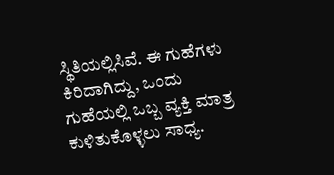ಸ್ಥಿತಿಯಲ್ಲಿಸಿವೆ. ಈ ಗುಹೆಗಳು ಕಿರಿದಾಗಿದ್ದು, ಒಂದು ಗುಹೆಯಲ್ಲಿ ಒಬ್ಬ ವ್ಯಕ್ತಿ ಮಾತ್ರ ಕುಳಿತುಕೊಳ್ಳಲು ಸಾಧ್ಯ.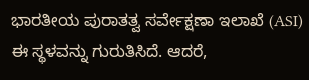ಭಾರತೀಯ ಪುರಾತತ್ವ ಸರ್ವೇಕ್ಷಣಾ ಇಲಾಖೆ (ASI) ಈ ಸ್ಥಳವನ್ನು ಗುರುತಿಸಿದೆ. ಆದರೆ,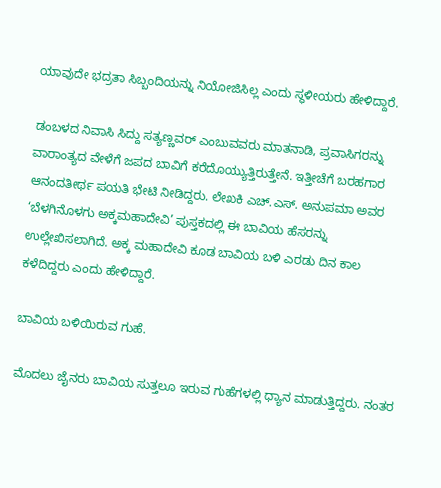ಯಾವುದೇ ಭದ್ರತಾ ಸಿಬ್ಬಂದಿಯನ್ನು ನಿಯೋಜಿಸಿಲ್ಲ ಎಂದು ಸ್ಥಳೀಯರು ಹೇಳಿದ್ದಾರೆ.

ಡಂಬಳದ ನಿವಾಸಿ ಸಿದ್ದು ಸತ್ಯಣ್ಣವರ್ ಎಂಬುವವರು ಮಾತನಾಡಿ, ಪ್ರವಾಸಿಗರನ್ನು ವಾರಾಂತ್ಯದ ವೇಳೆಗೆ ಜಪದ ಬಾವಿಗೆ ಕರೆದೊಯ್ಯುತ್ತಿರುತ್ತೇನೆ. ಇತ್ತೀಚೆಗೆ ಬರಹಗಾರ ಆನಂದತೀರ್ಥ ಪಯತಿ ಭೇಟಿ ನೀಡಿದ್ದರು. ಲೇಖಕಿ ಎಚ್.ಎಸ್. ಅನುಪಮಾ ಅವರ ‘ಬೆಳಗಿನೊಳಗು ಅಕ್ಕಮಹಾದೇವಿ’ ಪುಸ್ತಕದಲ್ಲಿ ಈ ಬಾವಿಯ ಹೆಸರನ್ನು ಉಲ್ಲೇಖಿಸಲಾಗಿದೆ. ಅಕ್ಕ ಮಹಾದೇವಿ ಕೂಡ ಬಾವಿಯ ಬಳಿ ಎರಡು ದಿನ ಕಾಲ ಕಳೆದಿದ್ದರು ಎಂದು ಹೇಳಿದ್ದಾರೆ.

ಬಾವಿಯ ಬಳಿಯಿರುವ ಗುಹೆ.

ಮೊದಲು ಜೈನರು ಬಾವಿಯ ಸುತ್ತಲೂ ಇರುವ ಗುಹೆಗಳಲ್ಲಿ ಧ್ಯಾನ ಮಾಡುತ್ತಿದ್ದರು. ನಂತರ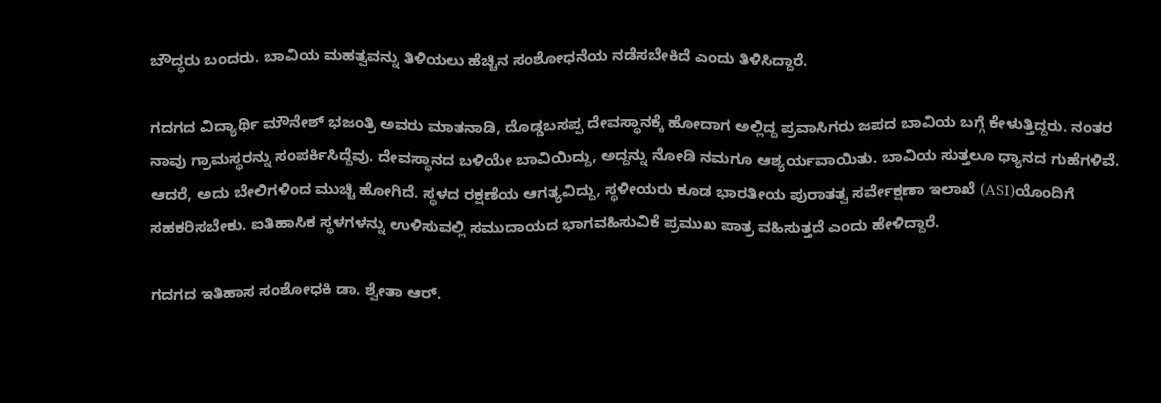ಬೌದ್ಧರು ಬಂದರು. ಬಾವಿಯ ಮಹತ್ವವನ್ನು ತಿಳಿಯಲು ಹೆಚ್ಚಿನ ಸಂಶೋಧನೆಯ ನಡೆಸಬೇಕಿದೆ ಎಂದು ತಿಳಿಸಿದ್ದಾರೆ.

ಗದಗದ ವಿದ್ಯಾರ್ಥಿ ಮೌನೇಶ್ ಭಜಂತ್ರಿ ಅವರು ಮಾತನಾಡಿ, ದೊಡ್ಡಬಸಪ್ಪ ದೇವಸ್ಥಾನಕ್ಕೆ ಹೋದಾಗ ಅಲ್ಲಿದ್ದ ಪ್ರವಾಸಿಗರು ಜಪದ ಬಾವಿಯ ಬಗ್ಗೆ ಕೇಳುತ್ತಿದ್ದರು. ನಂತರ ನಾವು ಗ್ರಾಮಸ್ಥರನ್ನು ಸಂಪರ್ಕಿಸಿದ್ದೆವು. ದೇವಸ್ಥಾನದ ಬಳಿಯೇ ಬಾವಿಯಿದ್ದು, ಅದ್ದನ್ನು ನೋಡಿ ನಮಗೂ ಆಶ್ಯರ್ಯವಾಯಿತು. ಬಾವಿಯ ಸುತ್ತಲೂ ಧ್ಯಾನದ ಗುಹೆಗಳಿವೆ. ಆದರೆ, ಅದು ಬೇಲಿಗಳಿಂದ ಮುಚ್ಚಿ ಹೋಗಿದೆ. ಸ್ಥಳದ ರಕ್ಷಣೆಯ ಆಗತ್ಯವಿದ್ದು, ಸ್ಥಳೀಯರು ಕೂಡ ಭಾರತೀಯ ಪುರಾತತ್ವ ಸರ್ವೇಕ್ಷಣಾ ಇಲಾಖೆ (ASI)ಯೊಂದಿಗೆ ಸಹಕರಿಸಬೇಕು. ಐತಿಹಾಸಿಕ ಸ್ಥಳಗಳನ್ನು ಉಳಿಸುವಲ್ಲಿ ಸಮುದಾಯದ ಭಾಗವಹಿಸುವಿಕೆ ಪ್ರಮುಖ ಪಾತ್ರ ವಹಿಸುತ್ತದೆ ಎಂದು ಹೇಳಿದ್ದಾರೆ.

ಗದಗದ ಇತಿಹಾಸ ಸಂಶೋಧಕಿ ಡಾ. ಶ್ವೇತಾ ಆರ್.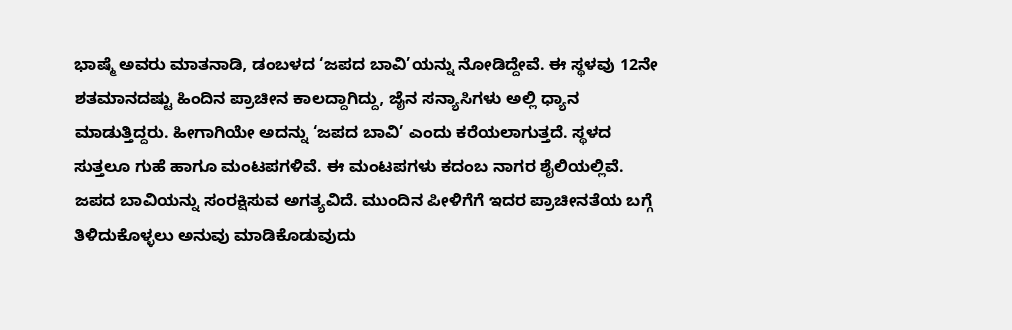ಭಾಷ್ಮೆ ಅವರು ಮಾತನಾಡಿ, ಡಂಬಳದ ‘ಜಪದ ಬಾವಿ’ಯನ್ನು ನೋಡಿದ್ದೇವೆ. ಈ ಸ್ಥಳವು 12ನೇ ಶತಮಾನದಷ್ಟು ಹಿಂದಿನ ಪ್ರಾಚೀನ ಕಾಲದ್ದಾಗಿದ್ದು, ಜೈನ ಸನ್ಯಾಸಿಗಳು ಅಲ್ಲಿ ಧ್ಯಾನ ಮಾಡುತ್ತಿದ್ದರು. ಹೀಗಾಗಿಯೇ ಅದನ್ನು ‘ಜಪದ ಬಾವಿ’ ಎಂದು ಕರೆಯಲಾಗುತ್ತದೆ. ಸ್ಥಳದ ಸುತ್ತಲೂ ಗುಹೆ ಹಾಗೂ ಮಂಟಪಗಳಿವೆ. ಈ ಮಂಟಪಗಳು ಕದಂಬ ನಾಗರ ಶೈಲಿಯಲ್ಲಿವೆ. ಜಪದ ಬಾವಿಯನ್ನು ಸಂರಕ್ಷಿಸುವ ಅಗತ್ಯವಿದೆ. ಮುಂದಿನ ಪೀಳಿಗೆಗೆ ಇದರ ಪ್ರಾಚೀನತೆಯ ಬಗ್ಗೆ ತಿಳಿದುಕೊಳ್ಳಲು ಅನುವು ಮಾಡಿಕೊಡುವುದು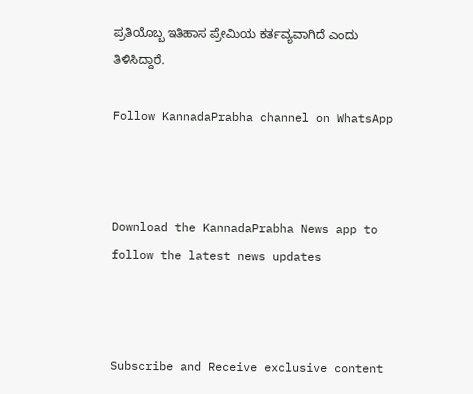ಪ್ರತಿಯೊಬ್ಬ ಇತಿಹಾಸ ಪ್ರೇಮಿಯ ಕರ್ತವ್ಯವಾಗಿದೆ ಎಂದು ತಿಳಿಸಿದ್ದಾರೆ.

Follow KannadaPrabha channel on WhatsApp



Download the KannadaPrabha News app to follow the latest news updates



Subscribe and Receive exclusive content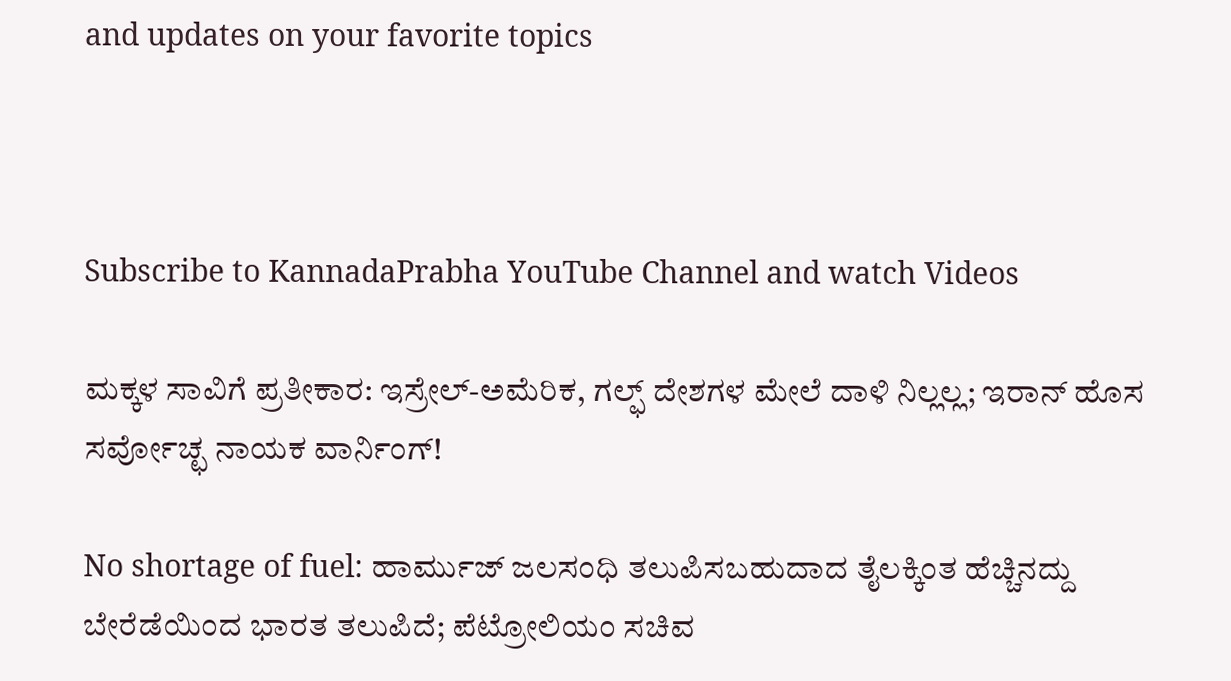and updates on your favorite topics



Subscribe to KannadaPrabha YouTube Channel and watch Videos

ಮಕ್ಕಳ ಸಾವಿಗೆ ಪ್ರತೀಕಾರ: ಇಸ್ರೇಲ್-ಅಮೆರಿಕ, ಗಲ್ಫ್ ದೇಶಗಳ ಮೇಲೆ ದಾಳಿ ನಿಲ್ಲಲ್ಲ; ಇರಾನ್ ಹೊಸ ಸರ್ವೋಚ್ಛ ನಾಯಕ ವಾರ್ನಿಂಗ್!

No shortage of fuel: ಹಾರ್ಮುಜ್ ಜಲಸಂಧಿ ತಲುಪಿಸಬಹುದಾದ ತೈಲಕ್ಕಿಂತ ಹೆಚ್ಚಿನದ್ದು ಬೇರೆಡೆಯಿಂದ ಭಾರತ ತಲುಪಿದೆ; ಪೆಟ್ರೋಲಿಯಂ ಸಚಿವ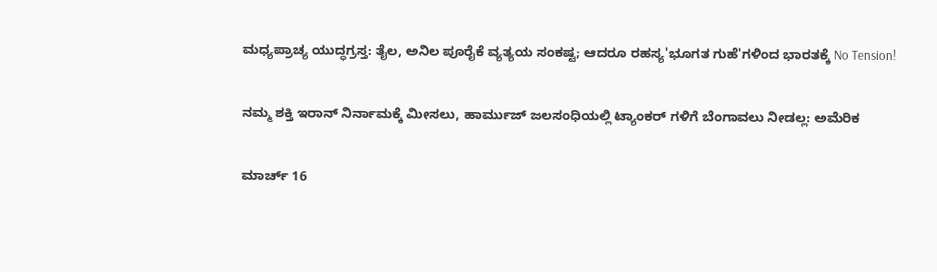ಮಧ್ಯಪ್ರಾಚ್ಯ ಯುದ್ಧಗ್ರಸ್ತ: ತೈಲ, ಅನಿಲ ಪೂರೈಕೆ ವ್ಯತ್ಯಯ ಸಂಕಷ್ಟ; ಆದರೂ ರಹಸ್ಯ'ಭೂಗತ ಗುಹೆ'ಗಳಿಂದ ಭಾರತಕ್ಕೆ No Tension!

ನಮ್ಮ ಶಕ್ತಿ ಇರಾನ್ ನಿರ್ನಾಮಕ್ಕೆ ಮೀಸಲು, ಹಾರ್ಮುಜ್ ಜಲಸಂಧಿಯಲ್ಲಿ ಟ್ಯಾಂಕರ್ ಗಳಿಗೆ ಬೆಂಗಾವಲು ನೀಡಲ್ಲ: ಅಮೆರಿಕ

ಮಾರ್ಚ್ 16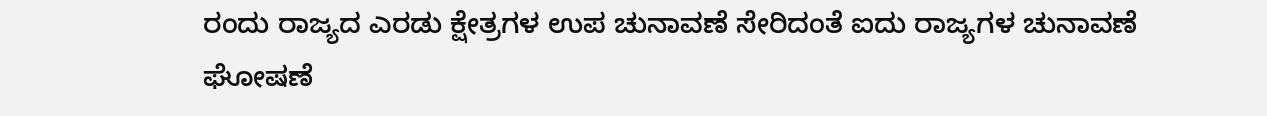ರಂದು ರಾಜ್ಯದ ಎರಡು ಕ್ಷೇತ್ರಗಳ ಉಪ ಚುನಾವಣೆ ಸೇರಿದಂತೆ ಐದು ರಾಜ್ಯಗಳ ಚುನಾವಣೆ ಘೋಷಣೆ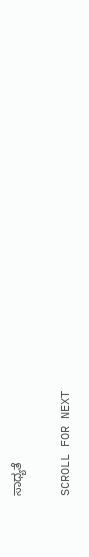ಸಾಧ್ಯತೆ

SCROLL FOR NEXT